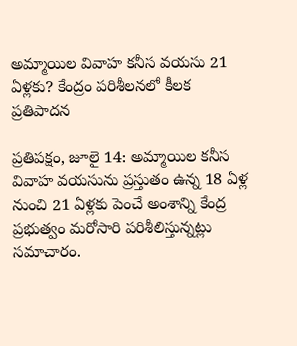అమ్మాయిల వివాహ కనీస వయసు 21 ఏళ్లకు? కేంద్రం పరిశీలనలో కీలక ప్రతిపాదన

ప్రతిపక్షం, జూలై 14: అమ్మాయిల కనీస వివాహ వయసును ప్రస్తుతం ఉన్న 18 ఏళ్ల నుంచి 21 ఏళ్లకు పెంచే అంశాన్ని కేంద్ర ప్రభుత్వం మరోసారి పరిశీలిస్తున్నట్లు సమాచారం.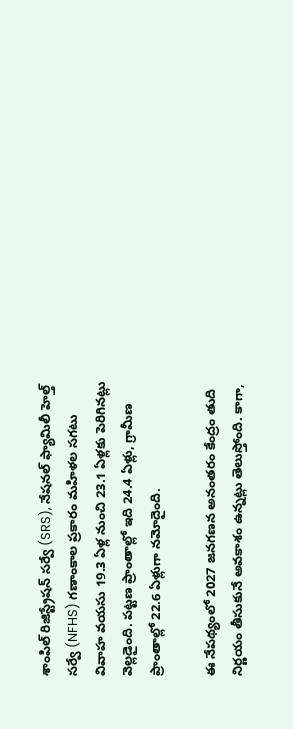శాంపిల్ రిజిస్ట్రేషన్ సర్వే (SRS), నేషనల్ ఫ్యామిలీ హెల్త్ సర్వే (NFHS) గణాంకాల ప్రకారం మహిళల సగటు వివాహ వయసు 19.3 ఏళ్ల నుంచి 23.1 ఏళ్లకు పెరిగినట్లు వెల్లడైంది. పట్టణ ప్రాంతాల్లో ఇది 24.4 ఏళ్లు, గ్రామీణ ప్రాంతాల్లో 22.6 ఏళ్లుగా నమోదైంది.

ఈ నేపథ్యంలో 2027 జనగణన అనంతరం కేంద్రం తుది నిర్ణయం తీసుకునే అవకాశం ఉన్నట్లు తెలుస్తోంది. కాగా,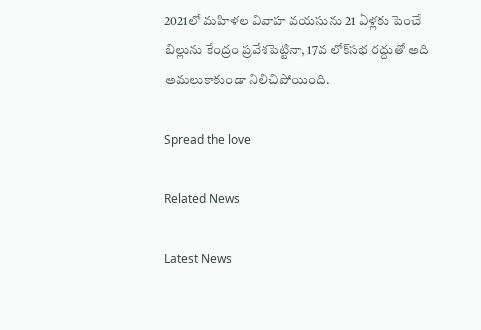2021లో మహిళల వివాహ వయసును 21 ఏళ్లకు పెంచే బిల్లును కేంద్రం ప్రవేశపెట్టినా, 17వ లోక్‌సభ రద్దుతో అది అమలుకాకుండా నిలిచిపోయింది.

Spread the love

Related News

Latest News